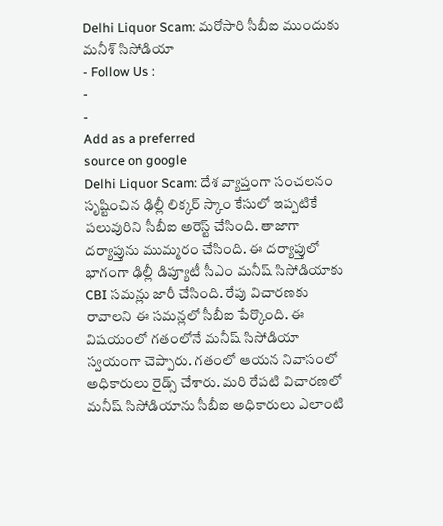Delhi Liquor Scam: మరోసారి సీబీఐ ముందుకు మనీశ్ సిసోడియా
- Follow Us :
-
-
Add as a preferred
source on google
Delhi Liquor Scam: దేశ వ్యాప్తంగా సంచలనం సృష్టించిన ఢిల్లీ లిక్కర్ స్కాం కేసులో ఇప్పటికే పలువురిని సీబీఐ అరెస్ట్ చేసింది. తాజాగా దర్యాప్తును ముమ్మరం చేసింది. ఈ దర్యాప్తులో భాగంగా ఢిల్లీ డిప్యూటీ సీఎం మనీష్ సిసోడియాకు CBI సమన్లు జారీ చేసింది. రేపు విచారణకు రావాలని ఈ సమన్లలో సీబీఐ పేర్కొంది. ఈ విషయంలో గతంలోనే మనీష్ సిసోడియా స్వయంగా చెప్పారు. గతంలో ఆయన నివాసంలో అధికారులు రైడ్స్ చేశారు. మరి రేపటి విచారణలో మనీష్ సిసోడియాను సీబీఐ అధికారులు ఎలాంటి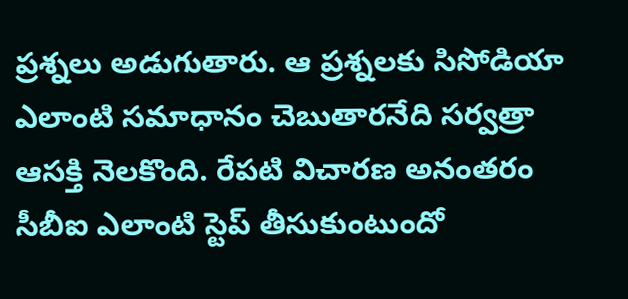ప్రశ్నలు అడుగుతారు. ఆ ప్రశ్నలకు సిసోడియా ఎలాంటి సమాధానం చెబుతారనేది సర్వత్రా ఆసక్తి నెలకొంది. రేపటి విచారణ అనంతరం సీబీఐ ఎలాంటి స్టెప్ తీసుకుంటుందో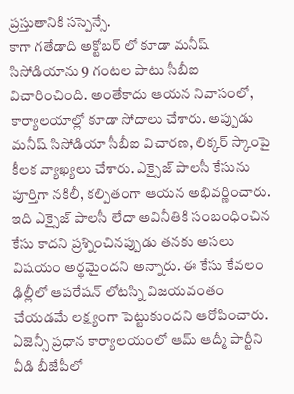ప్రస్తుతానికి సస్పెన్సే.
కాగా గతేడాది అక్టోబర్ లో కూడా మనీష్ సిసోడియాను 9 గంటల పాటు సీబీఐ విచారించింది. అంతేకాదు ఆయన నివాసంలో, కార్యాలయాల్లో కూడా సోదాలు చేశారు. అప్పుడు మనీష్ సిసోడియా సీబీఐ విచారణ, లిక్కర్ స్కాంపై కీలక వ్యాఖ్యలు చేశారు. ఎక్సైజ్ పాలసీ కేసును పూర్తిగా నకిలీ, కల్పితంగా ఆయన అభివర్ణించారు. ఇది ఎక్సైజ్ పాలసీ లేదా అవినీతికి సంబంధించిన కేసు కాదని ప్రశ్నించినప్పుడు తనకు అసలు విషయం అర్థమైందని అన్నారు. ఈ కేసు కేవలం ఢిల్లీలో ఆపరేషన్ లోటస్ని విజయవంతం చేయడమే లక్ష్యంగా పెట్టుకుందని ఆరోపించారు. ఏజెన్సీ ప్రధాన కార్యాలయంలో ఆమ్ ఆద్మీ పార్టీని వీడి బీజేపీలో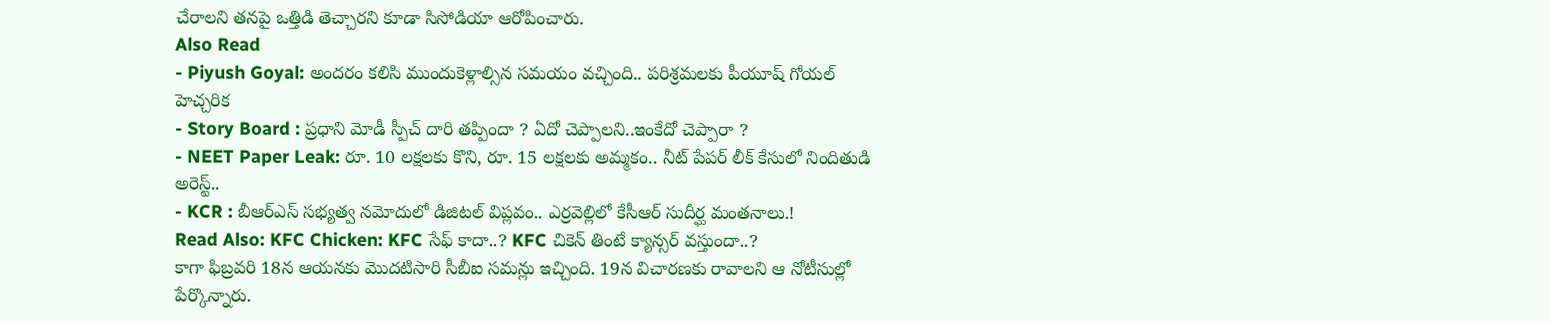చేరాలని తనపై ఒత్తిడి తెచ్చారని కూడా సిసోడియా ఆరోపించారు.
Also Read
- Piyush Goyal: అందరం కలిసి ముందుకెళ్లాల్సిన సమయం వచ్చింది.. పరిశ్రమలకు పీయూష్ గోయల్ హెచ్చరిక
- Story Board : ప్రధాని మోడీ స్పీచ్ దారి తప్పిందా ? ఏదో చెప్పాలని..ఇంకేదో చెప్పారా ?
- NEET Paper Leak: రూ. 10 లక్షలకు కొని, రూ. 15 లక్షలకు అమ్మకం.. నీట్ పేపర్ లీక్ కేసులో నిందితుడి అరెస్ట్..
- KCR : బీఆర్ఎస్ సభ్యత్వ నమోదులో డిజిటల్ విప్లవం.. ఎర్రవెల్లిలో కేసీఆర్ సుదీర్ఘ మంతనాలు.!
Read Also: KFC Chicken: KFC సేఫ్ కాదా..? KFC చికెన్ తింటే క్యాన్సర్ వస్తుందా..?
కాగా ఫిబ్రవరి 18న ఆయనకు మొదటిసారి సీబీఐ సమన్లు ఇచ్చింది. 19న విచారణకు రావాలని ఆ నోటీసుల్లో పేర్కొన్నారు.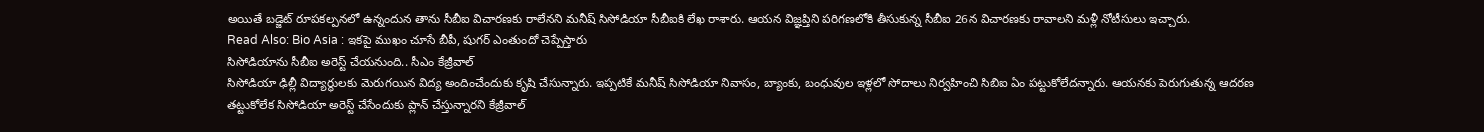అయితే బడ్జెట్ రూపకల్పనలో ఉన్నందున తాను సీబీఐ విచారణకు రాలేనని మనీష్ సిసోడియా సీబీఐకి లేఖ రాశారు. ఆయన విజ్ఞప్తిని పరిగణలోకి తీసుకున్న సీబీఐ 26న విచారణకు రావాలని మళ్లీ నోటీసులు ఇచ్చారు.
Read Also: Bio Asia : ఇకపై ముఖం చూసే బీపీ, షుగర్ ఎంతుందో చెప్పేస్తారు
సిసోడియాను సీబీఐ అరెస్ట్ చేయనుంది.. సీఎం కేజ్రీవాల్
సిసోడియా ఢిల్లీ విద్యార్థులకు మెరుగయిన విద్య అందించేందుకు కృషి చేసున్నారు. ఇప్పటికే మనీష్ సిసోడియా నివాసం, బ్యాంకు, బంధువుల ఇళ్లలో సోదాలు నిర్వహించి సిబిఐ ఏం పట్టుకోలేదన్నారు. ఆయనకు పెరుగుతున్న ఆదరణ తట్టుకోలేక సిసోడియా అరెస్ట్ చేసేందుకు ప్లాన్ చేస్తున్నారని కేజ్రీవాల్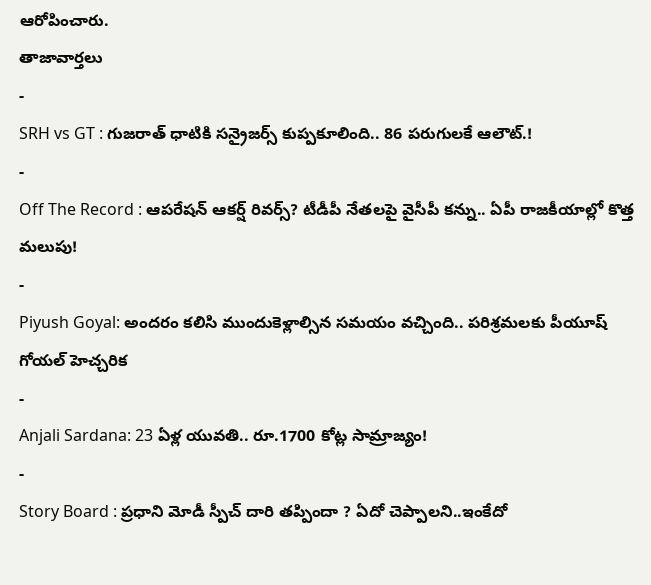ఆరోపించారు.
తాజావార్తలు
-
SRH vs GT : గుజరాత్ ధాటికి సన్రైజర్స్ కుప్పకూలింది.. 86 పరుగులకే ఆలౌట్.!
-
Off The Record : ఆపరేషన్ ఆకర్ష్ రివర్స్? టీడీపీ నేతలపై వైసీపీ కన్ను.. ఏపీ రాజకీయాల్లో కొత్త మలుపు!
-
Piyush Goyal: అందరం కలిసి ముందుకెళ్లాల్సిన సమయం వచ్చింది.. పరిశ్రమలకు పీయూష్ గోయల్ హెచ్చరిక
-
Anjali Sardana: 23 ఏళ్ల యువతి.. రూ.1700 కోట్ల సామ్రాజ్యం!
-
Story Board : ప్రధాని మోడీ స్పీచ్ దారి తప్పిందా ? ఏదో చెప్పాలని..ఇంకేదో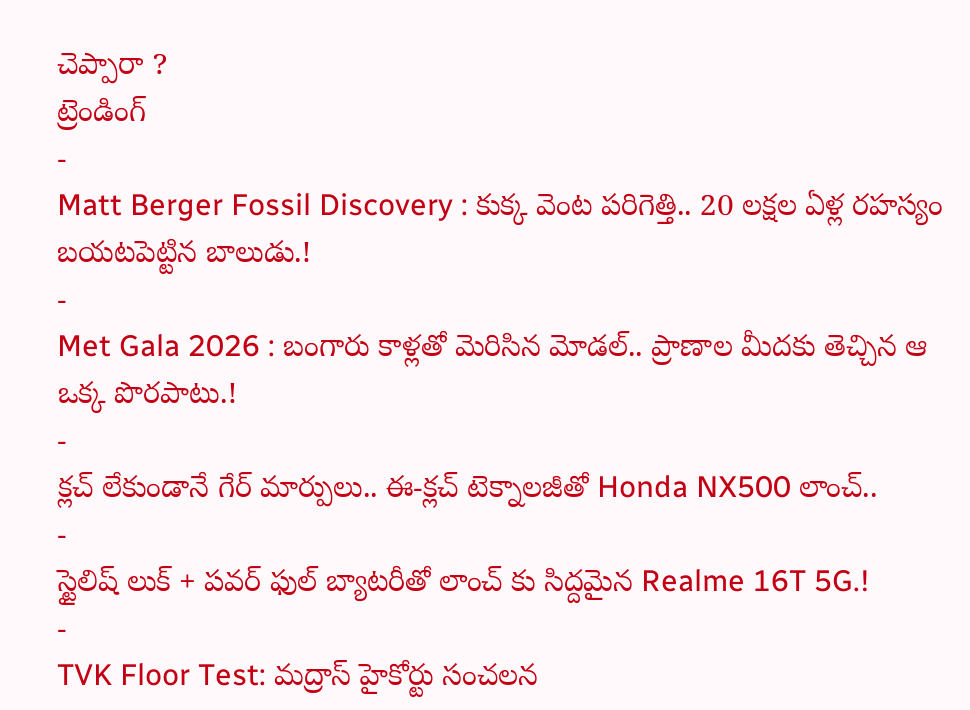చెప్పారా ?
ట్రెండింగ్
-
Matt Berger Fossil Discovery : కుక్క వెంట పరిగెత్తి.. 20 లక్షల ఏళ్ల రహస్యం బయటపెట్టిన బాలుడు.!
-
Met Gala 2026 : బంగారు కాళ్లతో మెరిసిన మోడల్.. ప్రాణాల మీదకు తెచ్చిన ఆ ఒక్క పొరపాటు.!
-
క్లచ్ లేకుండానే గేర్ మార్పులు.. ఈ-క్లచ్ టెక్నాలజీతో Honda NX500 లాంచ్..
-
స్టైలిష్ లుక్ + పవర్ ఫుల్ బ్యాటరీతో లాంచ్ కు సిద్దమైన Realme 16T 5G.!
-
TVK Floor Test: మద్రాస్ హైకోర్టు సంచలన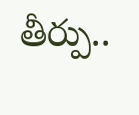తీర్పు..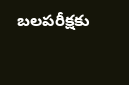బలపరీక్షకు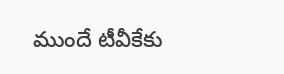ముందే టీవీకేకు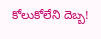కోలుకోలేని దెబ్బ!